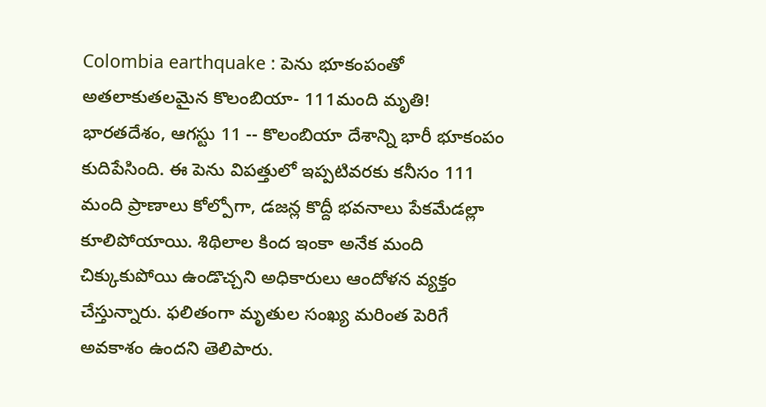Colombia earthquake : పెను భూకంపంతో అతలాకుతలమైన కొలంబియా- 111మంది మృతి!
భారతదేశం, ఆగస్టు 11 -- కొలంబియా దేశాన్ని భారీ భూకంపం కుదిపేసింది. ఈ పెను విపత్తులో ఇప్పటివరకు కనీసం 111 మంది ప్రాణాలు కోల్పోగా, డజన్ల కొద్దీ భవనాలు పేకమేడల్లా కూలిపోయాయి. శిథిలాల కింద ఇంకా అనేక మంది చిక్కుకుపోయి ఉండొచ్చని అధికారులు ఆందోళన వ్యక్తం చేస్తున్నారు. ఫలితంగా మృతుల సంఖ్య మరింత పెరిగే అవకాశం ఉందని తెలిపారు.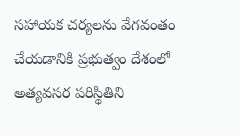సహాయక చర్యలను వేగవంతం చేయడానికి ప్రభుత్వం దేశంలో అత్యవసర పరిస్థితిని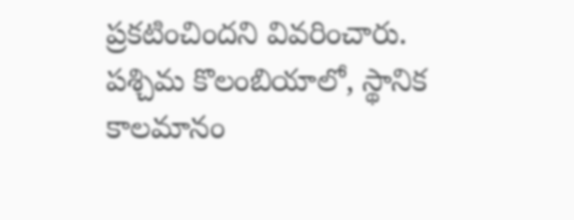ప్రకటించిందని వివరించారు.
పశ్చిమ కొలంబియాలో, స్థానిక కాలమానం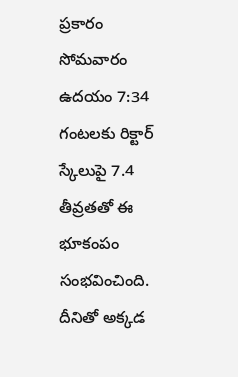ప్రకారం సోమవారం ఉదయం 7:34 గంటలకు రిక్టార్ స్కేలుపై 7.4 తీవ్రతతో ఈ భూకంపం సంభవించింది. దీనితో అక్కడ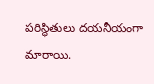పరిస్థితులు దయనీయంగా మారాయి.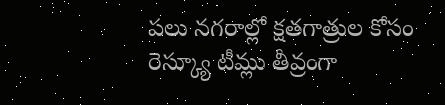పలు నగరాల్లో క్షతగాత్రుల కోసం రెస్క్యూ టీమ్లు తీవ్రంగా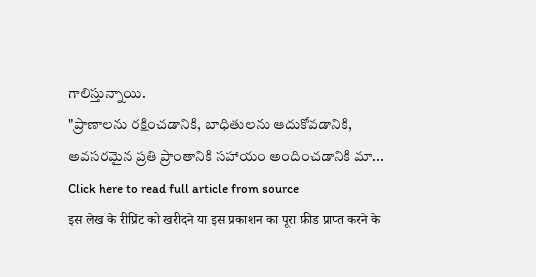గాలిస్తున్నాయి.
"ప్రాణాలను రక్షించడానికి, బాధితులను ఆదుకోవడానికి, అవసరమైన ప్రతి ప్రాంతానికి సహాయం అందించడానికి మా...
Click here to read full article from source
इस लेख के रीप्रिंट को खरीदने या इस प्रकाशन का पूरा फ़ीड प्राप्त करने के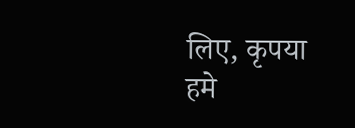लिए, कृपया
हमे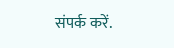संपर्क करें.